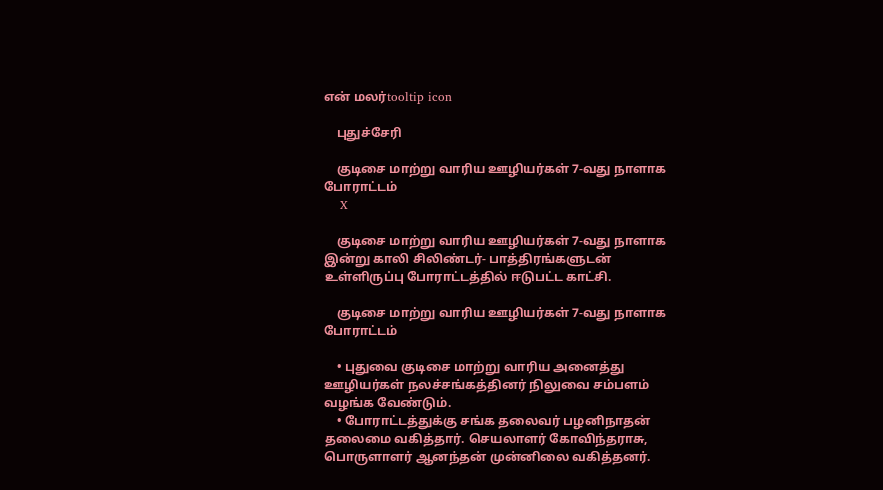என் மலர்tooltip icon

    புதுச்சேரி

    குடிசை மாற்று வாரிய ஊழியர்கள் 7-வது நாளாக போராட்டம்
    X

    குடிசை மாற்று வாரிய ஊழியர்கள் 7-வது நாளாக இன்று காலி சிலிண்டர்- பாத்திரங்களுடன் உள்ளிருப்பு போராட்டத்தில் ஈடுபட்ட காட்சி.

    குடிசை மாற்று வாரிய ஊழியர்கள் 7-வது நாளாக போராட்டம்

    • புதுவை குடிசை மாற்று வாரிய அனைத்து ஊழியர்கள் நலச்சங்கத்தினர் நிலுவை சம்பளம் வழங்க வேண்டும்.
    • போராட்டத்துக்கு சங்க தலைவர் பழனிநாதன் தலைமை வகித்தார். செயலாளர் கோவிந்தராசு, பொருளாளர் ஆனந்தன் முன்னிலை வகித்தனர்.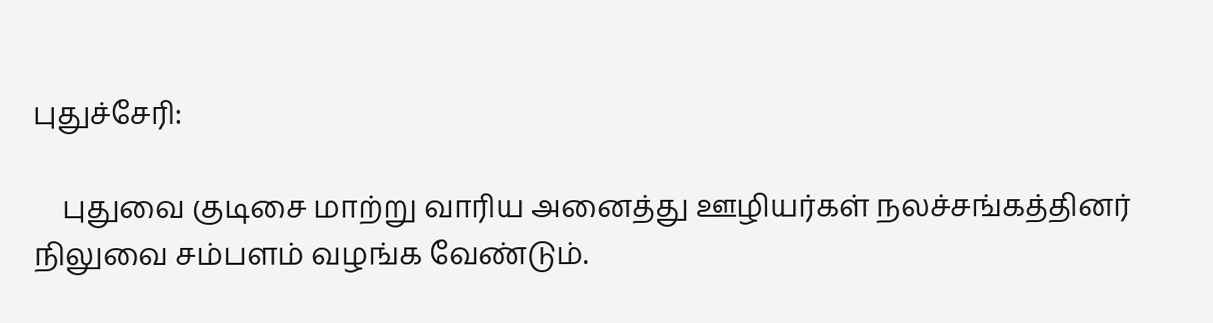புதுச்சேரி:

    புதுவை குடிசை மாற்று வாரிய அனைத்து ஊழியர்கள் நலச்சங்கத்தினர் நிலுவை சம்பளம் வழங்க வேண்டும்.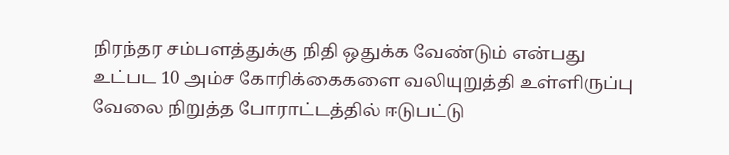நிரந்தர சம்பளத்துக்கு நிதி ஒதுக்க வேண்டும் என்பது உட்பட 10 அம்ச கோரிக்கைகளை வலியுறுத்தி உள்ளிருப்பு வேலை நிறுத்த போராட்டத்தில் ஈடுபட்டு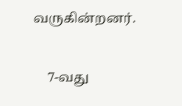வருகின்றனர்.

    7-வது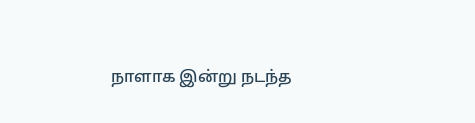நாளாக இன்று நடந்த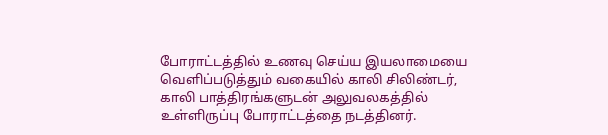போராட்டத்தில் உணவு செய்ய இயலாமையை வெளிப்படுத்தும் வகையில் காலி சிலிண்டர், காலி பாத்திரங்களுடன் அலுவலகத்தில் உள்ளிருப்பு போராட்டத்தை நடத்தினர்.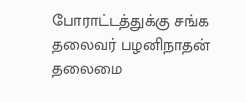போராட்டத்துக்கு சங்க தலைவர் பழனிநாதன் தலைமை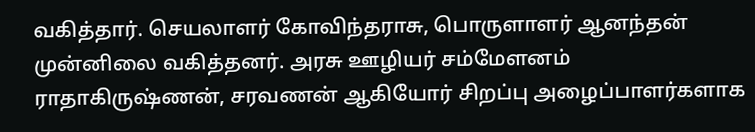வகித்தார். செயலாளர் கோவிந்தராசு, பொருளாளர் ஆனந்தன் முன்னிலை வகித்தனர். அரசு ஊழியர் சம்மேளனம் ராதாகிருஷ்ணன், சரவணன் ஆகியோர் சிறப்பு அழைப்பாளர்களாக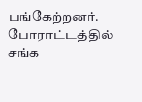பங்கேற்றனர். போராட்டத்தில் சங்க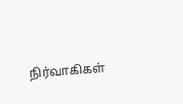நிர்வாகிகள்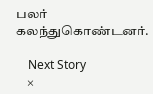பலர் கலந்துகொண்டனர்.

    Next Story
    ×